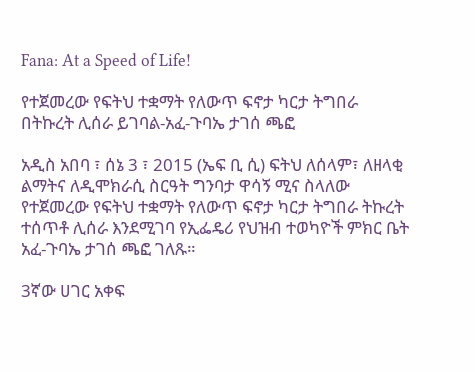Fana: At a Speed of Life!

የተጀመረው የፍትህ ተቋማት የለውጥ ፍኖታ ካርታ ትግበራ በትኩረት ሊሰራ ይገባል-አፈ-ጉባኤ ታገሰ ጫፎ

አዲስ አበባ ፣ ሰኔ 3 ፣ 2015 (ኤፍ ቢ ሲ) ፍትህ ለሰላም፣ ለዘላቂ ልማትና ለዲሞክራሲ ስርዓት ግንባታ ዋሳኝ ሚና ስላለው የተጀመረው የፍትህ ተቋማት የለውጥ ፍኖታ ካርታ ትግበራ ትኩረት ተሰጥቶ ሊሰራ እንደሚገባ የኢፌዴሪ የህዝብ ተወካዮች ምክር ቤት አፈ-ጉባኤ ታገሰ ጫፎ ገለጹ።

3ኛው ሀገር አቀፍ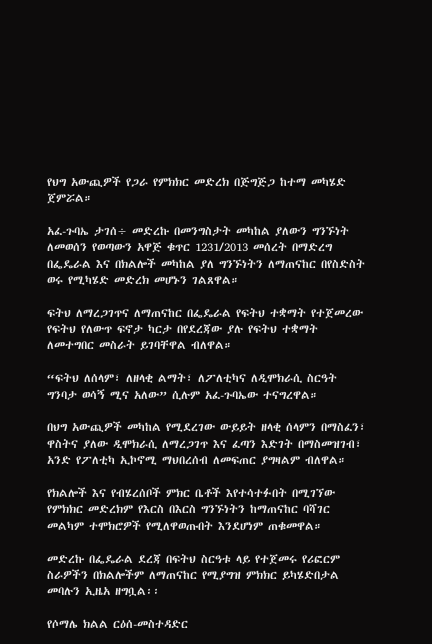የህግ አውጪዎች የጋራ የምክክር መድረክ በጅግጅጋ ከተማ መካሄድ ጀምሯል።

አፈ-ጉባኤ ታገሰ÷ መድረኩ በመንግስታት መካከል ያለውን ግንኙነት ለመወሰን የወጣውን አዋጅ ቁጥር 1231/2013 መሰረት በማድረግ በፌዴራል እና በክልሎች መካከል ያለ ግንኙነትን ለማጠናከር በየስድስት ወሩ የሚካሄድ መድረክ መሆኑን ገልጸዋል።

ፍትህ ለማረጋገጥና ለማጠናከር በፌዴራል የፍትህ ተቋማት የተጀመረው የፍትህ የለውጥ ፍኖታ ካርታ በየደረጃው ያሉ የፍትህ ተቋማት ለመተግበር መስራት ይገባቸዋል ብለዋል።

“ፍትህ ለሰላም፣ ለዘላቂ ልማት፣ ለፖለቲካና ለዲሞክራሲ ስርዓት ግንባታ ወሳኝ ሚና አለው” ሲሉም አፈ-ጉባኤው ተናግረዋል።

በህግ አውጪዎች መካከል የሚደረገው ውይይት ዘላቂ ሰላምን በማስፈን፣ ዋስትና ያለው ዲሞክራሲ ለማረጋገጥ እና ፈጣን እድገት በማስመዝገብ፣ አንድ የፖለቲካ ኢኮኖሚ ማህበረሰብ ለመፍጠር ያግዛልም ብለዋል።

የክልሎች እና የብሄረሰቦች ምክር ቤቶች እየተሳተፉበት በሚገኘው የምክክር መድረክም የእርስ በእርስ ግንኙነትን ከማጠናከር ባሻገር መልካም ተሞክሮዎች የሚለዋወጡበት እንደሆነም ጠቁመዋል።

መድረኩ በፌዴራል ደረጃ በፍትህ ስርዓቱ ላይ የተጀመሩ የሪፎርም ስራዎችን በክልሎችም ለማጠናከር የሚያግዝ ምክክር ይካሄድበታል መባሉን ኢዜአ ዘግቧል፡፡

የሶማሌ ክልል ርዕሰ-መስተዳድር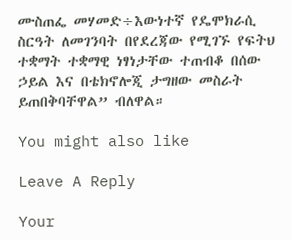ሙስጠፌ መሃመድ÷እውነተኛ የዴሞክራሲ ስርዓት ለመገንባት በየደረጃው የሚገኙ የፍትህ ተቋማት ተቋማዊ ነፃነታቸው ተጠብቆ በሰው ኃይል እና በቴክኖሎጂ ታግዘው መስራት ይጠበቅባቸዋል” ብለዋል።

You might also like

Leave A Reply

Your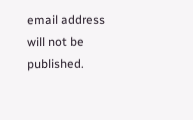email address will not be published.